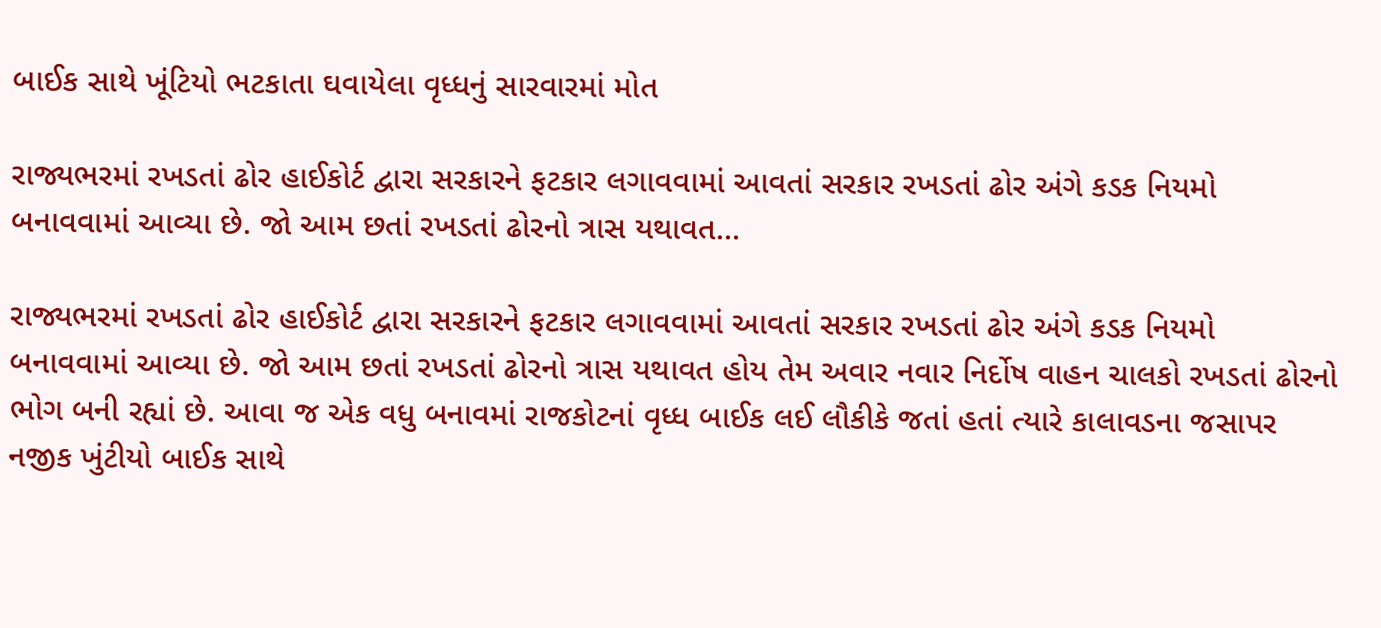બાઈક સાથે ખૂંટિયો ભટકાતા ઘવાયેલા વૃધ્ધનું સારવારમાં મોત

રાજ્યભરમાં રખડતાં ઢોર હાઈકોર્ટ દ્વારા સરકારને ફટકાર લગાવવામાં આવતાં સરકાર રખડતાં ઢોર અંગે કડક નિયમો બનાવવામાં આવ્યા છે. જો આમ છતાં રખડતાં ઢોરનો ત્રાસ યથાવત…

રાજ્યભરમાં રખડતાં ઢોર હાઈકોર્ટ દ્વારા સરકારને ફટકાર લગાવવામાં આવતાં સરકાર રખડતાં ઢોર અંગે કડક નિયમો બનાવવામાં આવ્યા છે. જો આમ છતાં રખડતાં ઢોરનો ત્રાસ યથાવત હોય તેમ અવાર નવાર નિર્દોષ વાહન ચાલકો રખડતાં ઢોરનો ભોગ બની રહ્યાં છે. આવા જ એક વધુ બનાવમાં રાજકોટનાં વૃધ્ધ બાઈક લઈ લૌકીકે જતાં હતાં ત્યારે કાલાવડના જસાપર નજીક ખુંટીયો બાઈક સાથે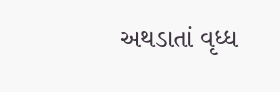અથડાતાં વૃધ્ધ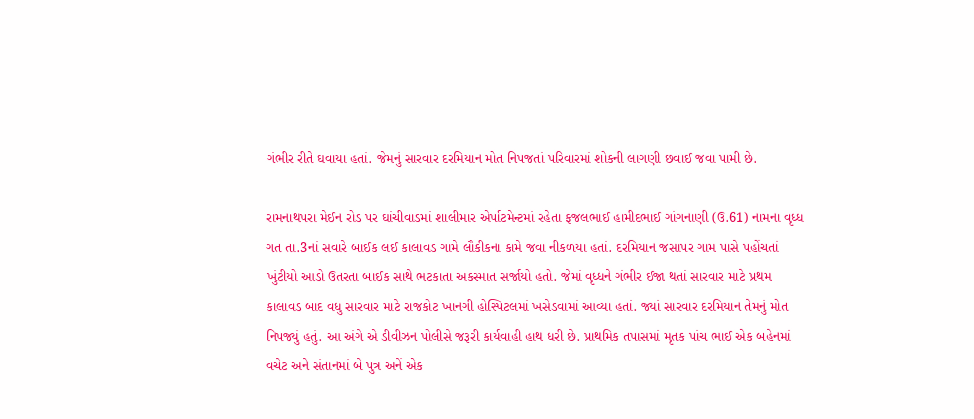ગંભીર રીતે ઘવાયા હતાં. જેમનું સારવાર દરમિયાન મોત નિપજતાં પરિવારમાં શોકની લાગણી છવાઈ જવા પામી છે.

રામનાથપરા મેઈન રોડ પર ઘાંચીવાડમાં શાલીમાર એર્પાટમેન્ટમાં રહેતા ફજલભાઈ હામીદભાઈ ગાંગનાણી (ઉ.61) નામના વૃધ્ધ ગત તા.3નાં સવારે બાઈક લઈ કાલાવડ ગામે લૌકીકના કામે જવા નીકળયા હતાં. દરમિયાન જસાપર ગામ પાસે પહોંચતાં ખુંટીયો આડો ઉતરતા બાઈક સાથે ભટકાતા અકસ્માત સર્જાયો હતો. જેમાં વૃધ્ધને ગંભીર ઈજા થતાં સારવાર માટે પ્રથમ કાલાવડ બાદ વધુ સારવાર માટે રાજકોટ ખાનગી હોસ્પિટલમાં ખસેડવામાં આવ્યા હતાં. જ્યાં સારવાર દરમિયાન તેમનું મોત નિપજ્યું હતું. આ અંગે એ ડીવીઝન પોલીસે જરૂરી કાર્યવાહી હાથ ધરી છે. પ્રાથમિક તપાસમાં મૃતક પાંચ ભાઈ એક બહેનમાં વચેટ અને સંતાનમાં બે પુત્ર અનેં એક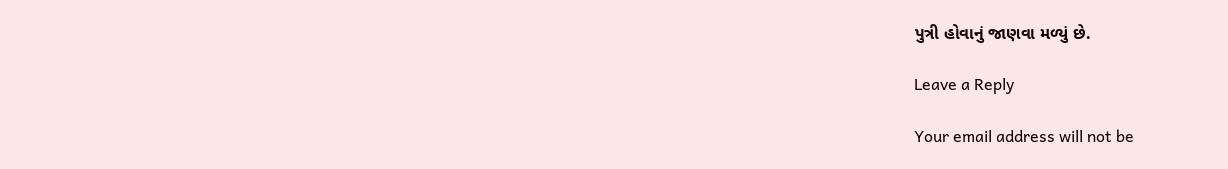પુત્રી હોવાનું જાણવા મળ્યું છે.

Leave a Reply

Your email address will not be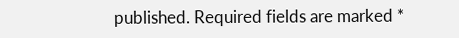published. Required fields are marked *